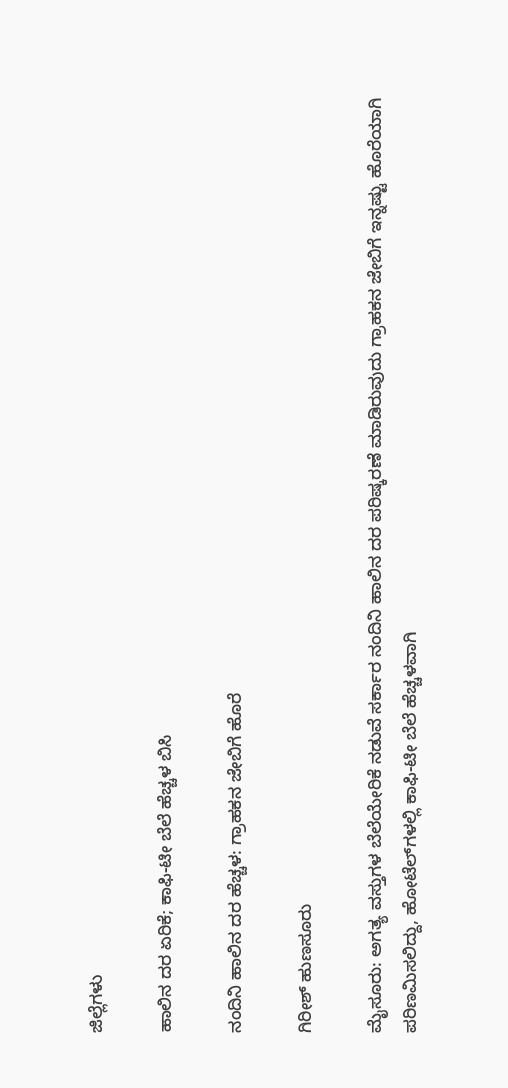ಜಿಲ್ಲೆಗಳು

ಹಾಲಿನ ದರ ಏರಿಕೆ; ಕಾಫಿ-ಟೀ ಬೆಲೆ ಹೆಚ್ಚಳ ಬಿಸಿ

ನಂದಿನಿ ಹಾಲಿನ ದರ ಹೆಚ್ಚಳ: ಗ್ರಾಹಕನ ಜೇಬಿಗೆ ಹೊರೆ

ಗಿರೀಶ್ ಹುಣಸೂರು

ಮೈಸೂರು: ಅಗತ್ಯ ವಸ್ತುಗಳ ಬೆಲೆಯೇರಿಕೆ ನಡುವೆ ಸರ್ಕಾರ ನಂದಿನಿ ಹಾಲಿನ ದರ ಪರಿಷ್ಕರಣೆ ಮಾಡಿರುವುದು ಗ್ರಾಹಕನ ಜೇಬಿಗೆ ಇನ್ನಷ್ಟು ಹೊರೆಯಾಗಿ ಪರಿಣಮಿಸಲಿದ್ದು, ಹೋಟೆಲ್‌ಗಳಲ್ಲಿ ಕಾಫಿ-ಟೀ ಬೆಲೆ ಹೆಚ್ಚಳವಾಗಿ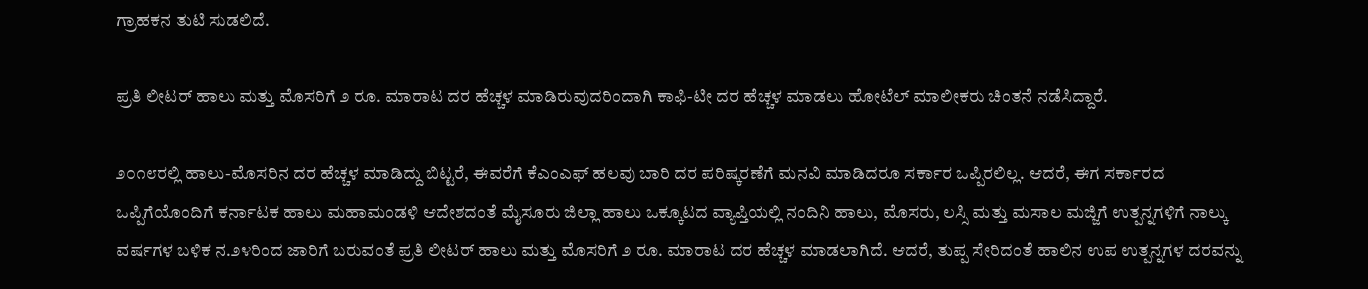ಗ್ರಾಹಕನ ತುಟಿ ಸುಡಲಿದೆ.

ಪ್ರತಿ ಲೀಟರ್ ಹಾಲು ಮತ್ತು ಮೊಸರಿಗೆ ೨ ರೂ. ಮಾರಾಟ ದರ ಹೆಚ್ಚಳ ಮಾಡಿರುವುದರಿಂದಾಗಿ ಕಾಫಿ-ಟೀ ದರ ಹೆಚ್ಚಳ ಮಾಡಲು ಹೋಟೆಲ್ ಮಾಲೀಕರು ಚಿಂತನೆ ನಡೆಸಿದ್ದಾರೆ.

೨೦೧೮ರಲ್ಲಿ ಹಾಲು-ಮೊಸರಿನ ದರ ಹೆಚ್ಚಳ ಮಾಡಿದ್ದು ಬಿಟ್ಟರೆ, ಈವರೆಗೆ ಕೆಎಂಎಫ್ ಹಲವು ಬಾರಿ ದರ ಪರಿಷ್ಕರಣೆಗೆ ಮನವಿ ಮಾಡಿದರೂ ಸರ್ಕಾರ ಒಪ್ಪಿರಲಿಲ್ಲ. ಆದರೆ, ಈಗ ಸರ್ಕಾರದ ಒಪ್ಪಿಗೆಯೊಂದಿಗೆ ಕರ್ನಾಟಕ ಹಾಲು ಮಹಾಮಂಡಳಿ ಆದೇಶದಂತೆ ಮೈಸೂರು ಜಿಲ್ಲಾ ಹಾಲು ಒಕ್ಕೂಟದ ವ್ಯಾಪ್ತಿಯಲ್ಲಿ ನಂದಿನಿ ಹಾಲು, ಮೊಸರು, ಲಸ್ಸಿ ಮತ್ತು ಮಸಾಲ ಮಜ್ಜಿಗೆ ಉತ್ಪನ್ನಗಳಿಗೆ ನಾಲ್ಕು ವರ್ಷಗಳ ಬಳಿಕ ನ.೨೪ರಿಂದ ಜಾರಿಗೆ ಬರುವಂತೆ ಪ್ರತಿ ಲೀಟರ್ ಹಾಲು ಮತ್ತು ಮೊಸರಿಗೆ ೨ ರೂ. ಮಾರಾಟ ದರ ಹೆಚ್ಚಳ ಮಾಡಲಾಗಿದೆ. ಆದರೆ, ತುಪ್ಪ ಸೇರಿದಂತೆ ಹಾಲಿನ ಉಪ ಉತ್ಪನ್ನಗಳ ದರವನ್ನು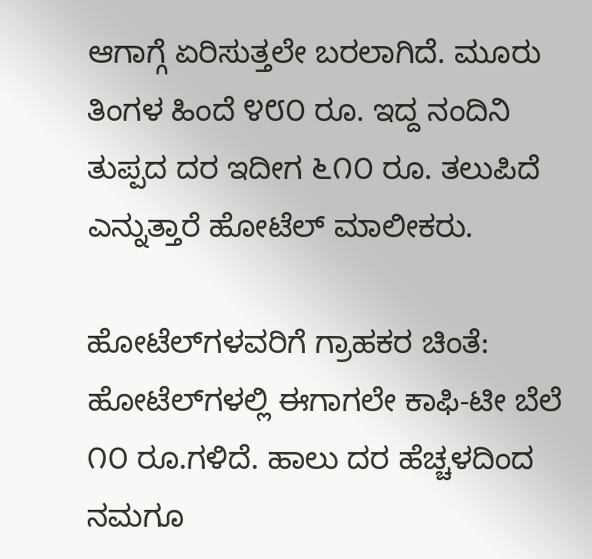ಆಗಾಗ್ಗೆ ಏರಿಸುತ್ತಲೇ ಬರಲಾಗಿದೆ. ಮೂರು ತಿಂಗಳ ಹಿಂದೆ ೪೮೦ ರೂ. ಇದ್ದ ನಂದಿನಿ ತುಪ್ಪದ ದರ ಇದೀಗ ೬೧೦ ರೂ. ತಲುಪಿದೆ ಎನ್ನುತ್ತಾರೆ ಹೋಟೆಲ್ ಮಾಲೀಕರು.

ಹೋಟೆಲ್‌ಗಳವರಿಗೆ ಗ್ರಾಹಕರ ಚಿಂತೆ: ಹೋಟೆಲ್‌ಗಳಲ್ಲಿ ಈಗಾಗಲೇ ಕಾಫಿ-ಟೀ ಬೆಲೆ ೧೦ ರೂ.ಗಳಿದೆ. ಹಾಲು ದರ ಹೆಚ್ಚಳದಿಂದ ನಮಗೂ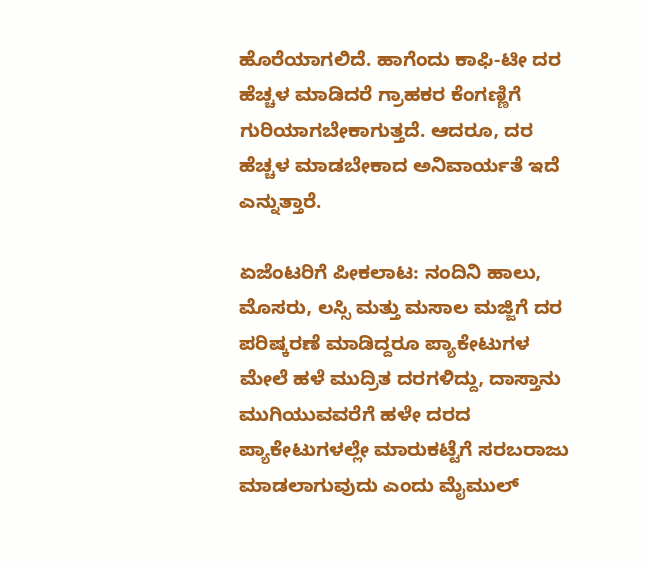ಹೊರೆಯಾಗಲಿದೆ. ಹಾಗೆಂದು ಕಾಫಿ-ಟೀ ದರ ಹೆಚ್ಚಳ ಮಾಡಿದರೆ ಗ್ರಾಹಕರ ಕೆಂಗಣ್ಣಿಗೆ ಗುರಿಯಾಗಬೇಕಾಗುತ್ತದೆ. ಆದರೂ, ದರ ಹೆಚ್ಚಳ ಮಾಡಬೇಕಾದ ಅನಿವಾರ್ಯತೆ ಇದೆ ಎನ್ನುತ್ತಾರೆ.

ಏಜೆಂಟರಿಗೆ ಪೀಕಲಾಟ: ನಂದಿನಿ ಹಾಲು, ಮೊಸರು, ಲಸ್ಸಿ ಮತ್ತು ಮಸಾಲ ಮಜ್ಜಿಗೆ ದರ ಪರಿಷ್ಕರಣೆ ಮಾಡಿದ್ದರೂ ಪ್ಯಾಕೇಟುಗಳ ಮೇಲೆ ಹಳೆ ಮುದ್ರಿತ ದರಗಳಿದ್ದು, ದಾಸ್ತಾನು ಮುಗಿಯುವವರೆಗೆ ಹಳೇ ದರದ ಪ್ಯಾಕೇಟುಗಳಲ್ಲೇ ಮಾರುಕಟ್ಟೆಗೆ ಸರಬರಾಜು ಮಾಡಲಾಗುವುದು ಎಂದು ಮೈಮುಲ್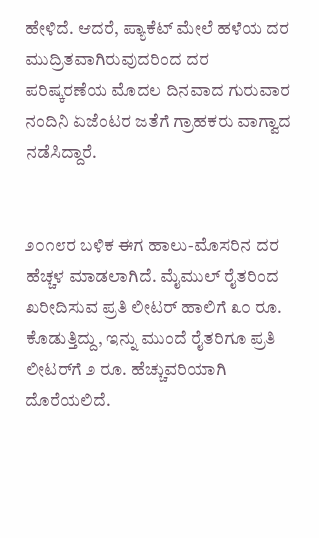ಹೇಳಿದೆ. ಆದರೆ, ಪ್ಯಾಕೆಟ್ ಮೇಲೆ ಹಳೆಯ ದರ ಮುದ್ರಿತವಾಗಿರುವುದರಿಂದ ದರ ಪರಿಷ್ಕರಣೆಯ ಮೊದಲ ದಿನವಾದ ಗುರುವಾರ ನಂದಿನಿ ಏಜೆಂಟರ ಜತೆಗೆ ಗ್ರಾಹಕರು ವಾಗ್ವಾದ ನಡೆಸಿದ್ದಾರೆ.


೨೦೧೮ರ ಬಳಿಕ ಈಗ ಹಾಲು-ಮೊಸರಿನ ದರ ಹೆಚ್ಚಳ ಮಾಡಲಾಗಿದೆ. ಮೈಮುಲ್ ರೈತರಿಂದ ಖರೀದಿಸುವ ಪ್ರತಿ ಲೀಟರ್ ಹಾಲಿಗೆ ೩೦ ರೂ. ಕೊಡುತ್ತಿದ್ದು, ಇನ್ನು ಮುಂದೆ ರೈತರಿಗೂ ಪ್ರತಿ ಲೀಟರ್‌ಗೆ ೨ ರೂ. ಹೆಚ್ಚುವರಿಯಾಗಿ ದೊರೆಯಲಿದೆ.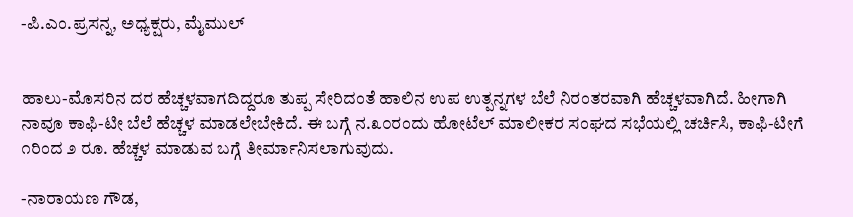-ಪಿ.ಎಂ.ಪ್ರಸನ್ನ, ಅಧ್ಯಕ್ಷರು, ಮೈಮುಲ್


ಹಾಲು-ಮೊಸರಿನ ದರ ಹೆಚ್ಚಳವಾಗದಿದ್ದರೂ ತುಪ್ಪ ಸೇರಿದಂತೆ ಹಾಲಿನ ಉಪ ಉತ್ಪನ್ನಗಳ ಬೆಲೆ ನಿರಂತರವಾಗಿ ಹೆಚ್ಚಳವಾಗಿದೆ. ಹೀಗಾಗಿ ನಾವೂ ಕಾಫಿ-ಟೀ ಬೆಲೆ ಹೆಚ್ಚಳ ಮಾಡಲೇಬೇಕಿದೆ. ಈ ಬಗ್ಗೆ ನ.೩೦ರಂದು ಹೋಟೆಲ್ ಮಾಲೀಕರ ಸಂಘದ ಸಭೆಯಲ್ಲಿ ಚರ್ಚಿಸಿ, ಕಾಫಿ-ಟೀಗೆ ೧ರಿಂದ ೨ ರೂ. ಹೆಚ್ಚಳ ಮಾಡುವ ಬಗ್ಗೆ ತೀರ್ಮಾನಿಸಲಾಗುವುದು.

-ನಾರಾಯಣ ಗೌಡ,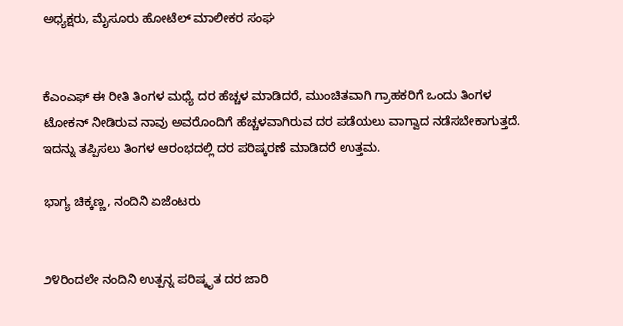ಅಧ್ಯಕ್ಷರು, ಮೈಸೂರು ಹೋಟೆಲ್ ಮಾಲೀಕರ ಸಂಘ


ಕೆಎಂಎಫ್ ಈ ರೀತಿ ತಿಂಗಳ ಮಧ್ಯೆ ದರ ಹೆಚ್ಚಳ ಮಾಡಿದರೆ, ಮುಂಚಿತವಾಗಿ ಗ್ರಾಹಕರಿಗೆ ಒಂದು ತಿಂಗಳ ಟೋಕನ್ ನೀಡಿರುವ ನಾವು ಅವರೊಂದಿಗೆ ಹೆಚ್ಚಳವಾಗಿರುವ ದರ ಪಡೆಯಲು ವಾಗ್ವಾದ ನಡೆಸಬೇಕಾಗುತ್ತದೆ. ಇದನ್ನು ತಪ್ಪಿಸಲು ತಿಂಗಳ ಆರಂಭದಲ್ಲಿ ದರ ಪರಿಷ್ಕರಣೆ ಮಾಡಿದರೆ ಉತ್ತಮ.

ಭಾಗ್ಯ ಚಿಕ್ಕಣ್ಣ, ನಂದಿನಿ ಏಜೆಂಟರು


೨೪ರಿಂದಲೇ ನಂದಿನಿ ಉತ್ಪನ್ನ ಪರಿಷ್ಕೃತ ದರ ಜಾರಿ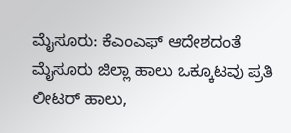ಮೈಸೂರು: ಕೆಎಂಎಫ್ ಆದೇಶದಂತೆ ಮೈಸೂರು ಜಿಲ್ಲಾ ಹಾಲು ಒಕ್ಕೂಟವು ಪ್ರತಿ ಲೀಟರ್ ಹಾಲು,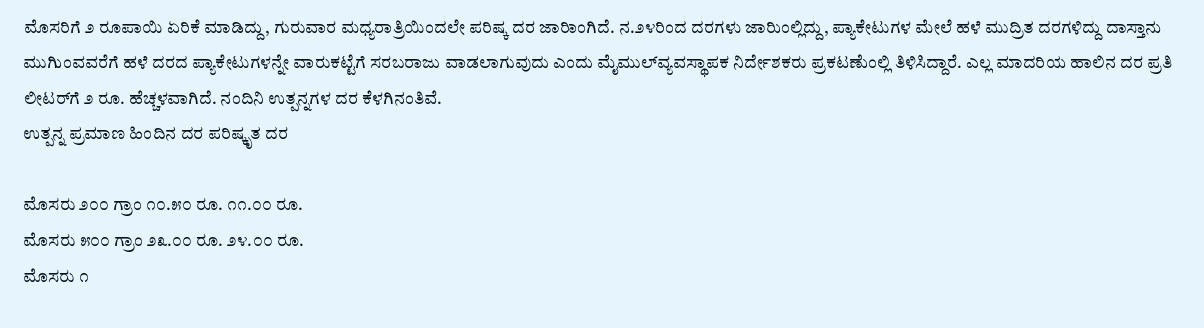ಮೊಸರಿಗೆ ೨ ರೂಪಾಯಿ ಏರಿಕೆ ಮಾಡಿದ್ದು, ಗುರುವಾರ ಮಧ್ಯರಾತ್ರಿಯಿಂದಲೇ ಪರಿಷ್ಕ ದರ ಜಾರಿಾಂಗಿದೆ. ನ.೨೪ರಿಂದ ದರಗಳು ಜಾರಿುಂಲ್ಲಿದ್ದು, ಪ್ಯಾಕೇಟುಗಳ ಮೇಲೆ ಹಳೆ ಮುದ್ರಿತ ದರಗಳಿದ್ದು ದಾಸ್ತಾನು ಮುಗಿುಂವವರೆಗೆ ಹಳೆ ದರದ ಪ್ಯಾಕೇಟುಗಳನ್ನೇ ವಾರುಕಟ್ಟೆಗೆ ಸರಬರಾಜು ವಾಡಲಾಗುವುದು ಎಂದು ಮೈಮುಲ್‌ವ್ಯವಸ್ಥಾಪಕ ನಿರ್ದೇಶಕರು ಪ್ರಕಟಣೆುಂಲ್ಲಿ ತಿಳಿಸಿದ್ದಾರೆ. ಎಲ್ಲ ಮಾದರಿಯ ಹಾಲಿನ ದರ ಪ್ರತಿ ಲೀಟರ್‌ಗೆ ೨ ರೂ. ಹೆಚ್ಚಳವಾಗಿದೆ. ನಂದಿನಿ ಉತ್ಪನ್ನಗಳ ದರ ಕೆಳಗಿನಂತಿವೆ.
ಉತ್ಪನ್ನ ಪ್ರಮಾಣ ಹಿಂದಿನ ದರ ಪರಿಷ್ಕೃತ ದರ

ಮೊಸರು ೨೦೦ ಗ್ರಾಂ ೧೦.೫೦ ರೂ. ೧೧.೦೦ ರೂ.
ಮೊಸರು ೫೦೦ ಗ್ರಾಂ ೨೩.೦೦ ರೂ. ೨೪.೦೦ ರೂ.
ಮೊಸರು ೧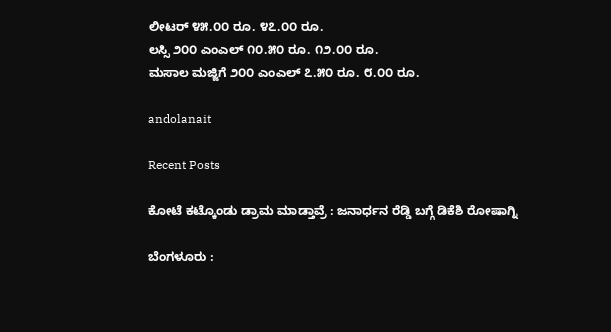ಲೀಟರ್ ೪೫.೦೦ ರೂ. ೪೭.೦೦ ರೂ.
ಲಸ್ಸಿ ೨೦೦ ಎಂಎಲ್ ೧೦.೫೦ ರೂ. ೧೨.೦೦ ರೂ.
ಮಸಾಲ ಮಜ್ಜಿಗೆ ೨೦೦ ಎಂಎಲ್ ೭.೫೦ ರೂ. ೮.೦೦ ರೂ.

andolanait

Recent Posts

ಕೋಟೆ ಕಟ್ಕೊಂಡು ಡ್ರಾಮ ಮಾಡ್ತಾವ್ರೆ : ಜನಾರ್ಧನ ರೆಡ್ಡಿ ಬಗ್ಗೆ ಡಿಕೆಶಿ ರೋಷಾಗ್ನಿ

ಬೆಂಗಳೂರು :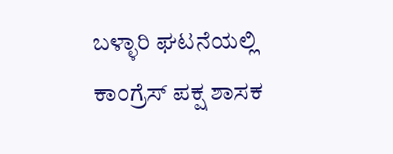ಬಳ್ಳಾರಿ ಘಟನೆಯಲ್ಲಿ ಕಾಂಗ್ರೆಸ್ ಪಕ್ಷ ಶಾಸಕ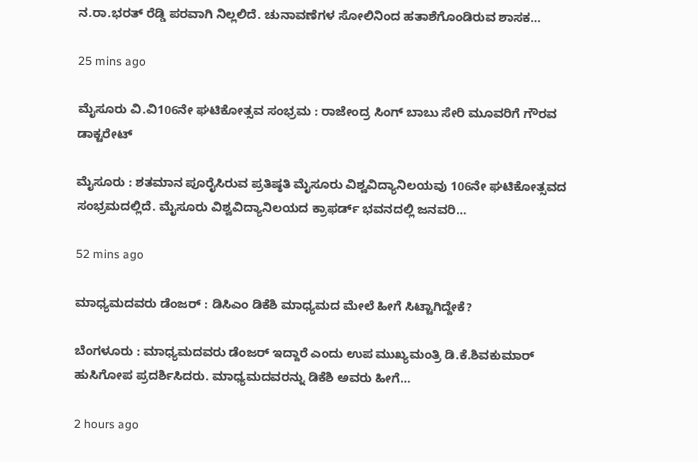ನ.ರಾ.ಭರತ್ ರೆಡ್ಡಿ ಪರವಾಗಿ ನಿಲ್ಲಲಿದೆ. ಚುನಾವಣೆಗಳ ಸೋಲಿನಿಂದ ಹತಾಶೆಗೊಂಡಿರುವ ಶಾಸಕ…

25 mins ago

ಮೈಸೂರು ವಿ.ವಿ106ನೇ ಘಟಿಕೋತ್ಸವ ಸಂಭ್ರಮ : ರಾಜೇಂದ್ರ ಸಿಂಗ್‌ ಬಾಬು ಸೇರಿ ಮೂವರಿಗೆ ಗೌರವ ಡಾಕ್ಟರೇಟ್‌

ಮೈಸೂರು : ಶತಮಾನ ಪೂರೈಸಿರುವ ಪ್ರತಿಷ್ಠತಿ ಮೈಸೂರು ವಿಶ್ವವಿದ್ಯಾನಿಲಯವು 106ನೇ ಘಟಿಕೋತ್ಸವದ ಸಂಭ್ರಮದಲ್ಲಿದೆ. ಮೈಸೂರು ವಿಶ್ವವಿದ್ಯಾನಿಲಯದ ಕ್ರಾಫರ್ಡ್‌ ಭವನದಲ್ಲಿ ಜನವರಿ…

52 mins ago

ಮಾಧ್ಯಮದವರು ಡೆಂಜರ್ : ಡಿಸಿಎಂ ಡಿಕೆಶಿ ಮಾಧ್ಯಮದ ಮೇಲೆ ಹೀಗೆ ಸಿಟ್ಟಾಗಿದ್ದೇಕೆ?

ಬೆಂಗಳೂರು : ಮಾಧ್ಯಮದವರು ಡೆಂಜರ್‌ ಇದ್ದಾರೆ ಎಂದು ಉಪ ಮುಖ್ಯಮಂತ್ರಿ ಡಿ.ಕೆ.ಶಿವಕುಮಾರ್‌ ಹುಸಿಗೋಪ ಪ್ರದರ್ಶಿಸಿದರು. ಮಾಧ್ಯಮದವರನ್ನು ಡಿಕೆಶಿ ಅವರು ಹೀಗೆ…

2 hours ago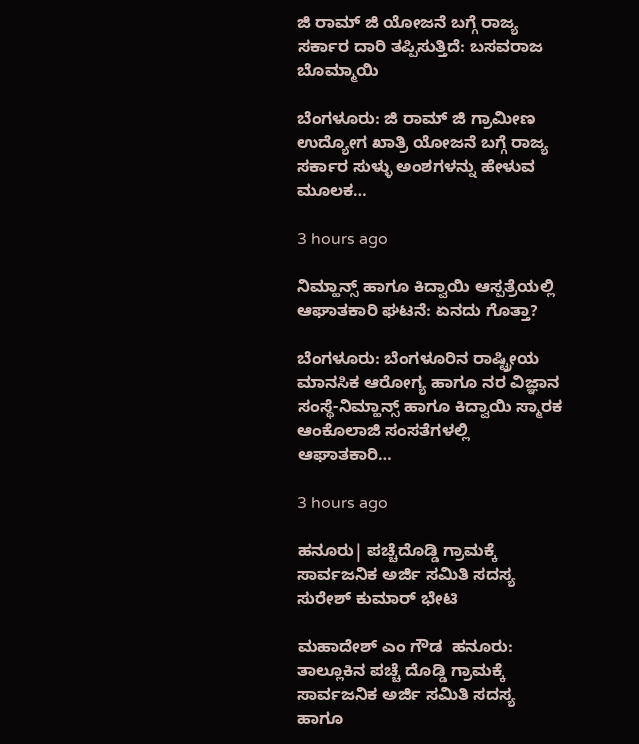ಜಿ ರಾಮ್ ಜಿ ಯೋಜನೆ ಬಗ್ಗೆ ರಾಜ್ಯ ಸರ್ಕಾರ ದಾರಿ ತಪ್ಪಿಸುತ್ತಿದೆ: ಬಸವರಾಜ ಬೊಮ್ಮಾಯಿ

ಬೆಂಗಳೂರು: ಜಿ ರಾಮ್ ಜಿ ಗ್ರಾಮೀಣ ಉದ್ಯೋಗ ಖಾತ್ರಿ ಯೋಜನೆ ಬಗ್ಗೆ ರಾಜ್ಯ ಸರ್ಕಾರ ಸುಳ್ಳು ಅಂಶಗಳನ್ನು ಹೇಳುವ ಮೂಲಕ…

3 hours ago

ನಿಮ್ಹಾನ್ಸ್‌ ಹಾಗೂ ಕಿದ್ವಾಯಿ ಆಸ್ಪತ್ರೆಯಲ್ಲಿ ಆಘಾತಕಾರಿ ಘಟನೆ: ಏನದು ಗೊತ್ತಾ?

ಬೆಂಗಳೂರು: ಬೆಂಗಳೂರಿನ ರಾಷ್ಟ್ರೀಯ ಮಾನಸಿಕ ಆರೋಗ್ಯ ಹಾಗೂ ನರ ವಿಜ್ಞಾನ ಸಂಸ್ಥೆ-ನಿಮ್ಹಾನ್ಸ್‌ ಹಾಗೂ ಕಿದ್ವಾಯಿ ಸ್ಮಾರಕ ಆಂಕೊಲಾಜಿ ಸಂಸತೆಗಳಲ್ಲಿ ಆಘಾತಕಾರಿ…

3 hours ago

ಹನೂರು| ಪಚ್ಚೆದೊಡ್ಡಿ ಗ್ರಾಮಕ್ಕೆ ಸಾರ್ವಜನಿಕ ಅರ್ಜಿ ಸಮಿತಿ ಸದಸ್ಯ ಸುರೇಶ್‌ ಕುಮಾರ್‌ ಭೇಟಿ

ಮಹಾದೇಶ್‌ ಎಂ ಗೌಡ  ಹನೂರು: ತಾಲ್ಲೂಕಿನ ಪಚ್ಚೆ ದೊಡ್ಡಿ ಗ್ರಾಮಕ್ಕೆ ಸಾರ್ವಜನಿಕ ಅರ್ಜಿ ಸಮಿತಿ ಸದಸ್ಯ ಹಾಗೂ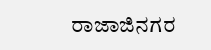ರಾಜಾಜಿನಗರ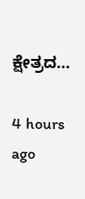ಕ್ಷೇತ್ರದ…

4 hours ago